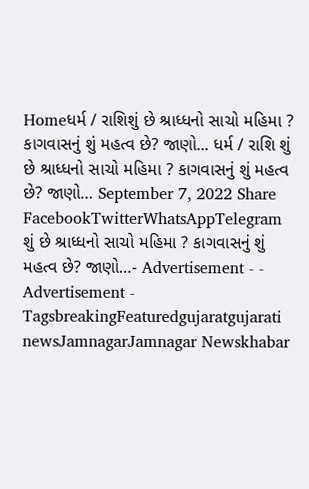Homeધર્મ / રાશિશું છે શ્રાધ્ધનો સાચો મહિમા ? કાગવાસનું શું મહત્વ છે? જાણો... ધર્મ / રાશિ શું છે શ્રાધ્ધનો સાચો મહિમા ? કાગવાસનું શું મહત્વ છે? જાણો… September 7, 2022 Share FacebookTwitterWhatsAppTelegram શું છે શ્રાધ્ધનો સાચો મહિમા ? કાગવાસનું શું મહત્વ છે? જાણો…- Advertisement - - Advertisement - TagsbreakingFeaturedgujaratgujarati newsJamnagarJamnagar Newskhabar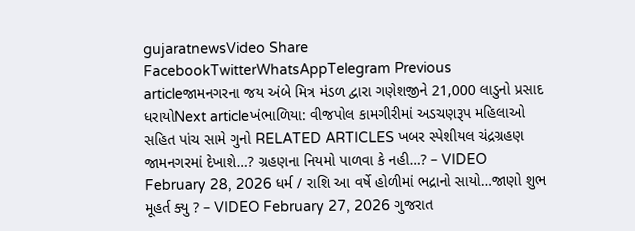gujaratnewsVideo Share FacebookTwitterWhatsAppTelegram Previous articleજામનગરના જય અંબે મિત્ર મંડળ દ્વારા ગણેશજીને 21,000 લાડુનો પ્રસાદ ધરાયોNext articleખંભાળિયા: વીજપોલ કામગીરીમાં અડચણરૂપ મહિલાઓ સહિત પાંચ સામે ગુનો RELATED ARTICLES ખબર સ્પેશીયલ ચંદ્રગ્રહણ જામનગરમાં દેખાશે…? ગ્રહણના નિયમો પાળવા કે નહી…? – VIDEO February 28, 2026 ધર્મ / રાશિ આ વર્ષે હોળીમાં ભદ્રાનો સાયો…જાણો શુભ મૂહર્ત ક્યુ ? – VIDEO February 27, 2026 ગુજરાત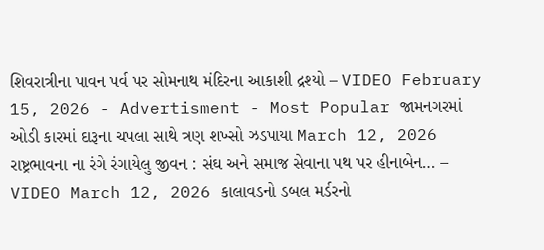શિવરાત્રીના પાવન પર્વ પર સોમનાથ મંદિરના આકાશી દ્રશ્યો – VIDEO February 15, 2026 - Advertisment - Most Popular જામનગરમાં ઓડી કારમાં દારૂના ચપલા સાથે ત્રણ શખ્સો ઝડપાયા March 12, 2026 રાષ્ટ્રભાવના ના રંગે રંગાયેલુ જીવન : સંઘ અને સમાજ સેવાના પથ પર હીનાબેન… – VIDEO March 12, 2026 કાલાવડનો ડબલ મર્ડરનો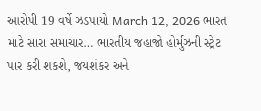આરોપી 19 વર્ષે ઝડપાયો March 12, 2026 ભારત માટે સારા સમાચાર… ભારતીય જહાજો હોર્મુઝની સ્ટ્રેટ પાર કરી શકશે, જયશંકર અને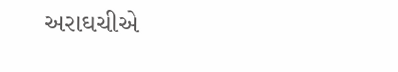અરાઘચીએ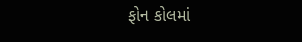ફોન કોલમાં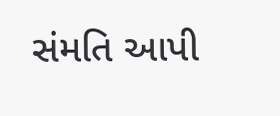સંમતિ આપી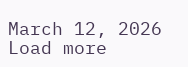March 12, 2026 Load more